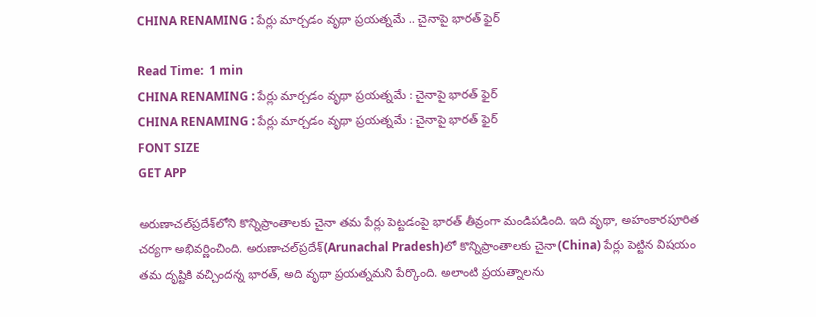CHINA RENAMING : పేర్లు మార్చడం వృథా ప్రయత్నమే .. చైనాపై భారత్ ఫైర్

Read Time:  1 min
CHINA RENAMING : పేర్లు మార్చడం వృథా ప్రయత్నమే : చైనాపై భారత్ ఫైర్
CHINA RENAMING : పేర్లు మార్చడం వృథా ప్రయత్నమే : చైనాపై భారత్ ఫైర్
FONT SIZE
GET APP

అరుణాచల్‌ప్రదేశ్‌లోని కొన్నిప్రాంతాలకు చైనా తమ పేర్లు పెట్టడంపై భారత్‌ తీవ్రంగా మండిపడింది. ఇది వృథా, అహంకారపూరిత చర్యగా అభివర్ణించింది. అరుణాచల్‌ప్రదేశ్‌(Arunachal Pradesh)లో కొన్నిప్రాంతాలకు చైనా(China) పేర్లు పెట్టిన విషయం తమ దృష్టికి వచ్చిందన్న భారత్‌, అది వృథా ప్రయత్నమని పేర్కొంది. అలాంటి ప్రయత్నాలను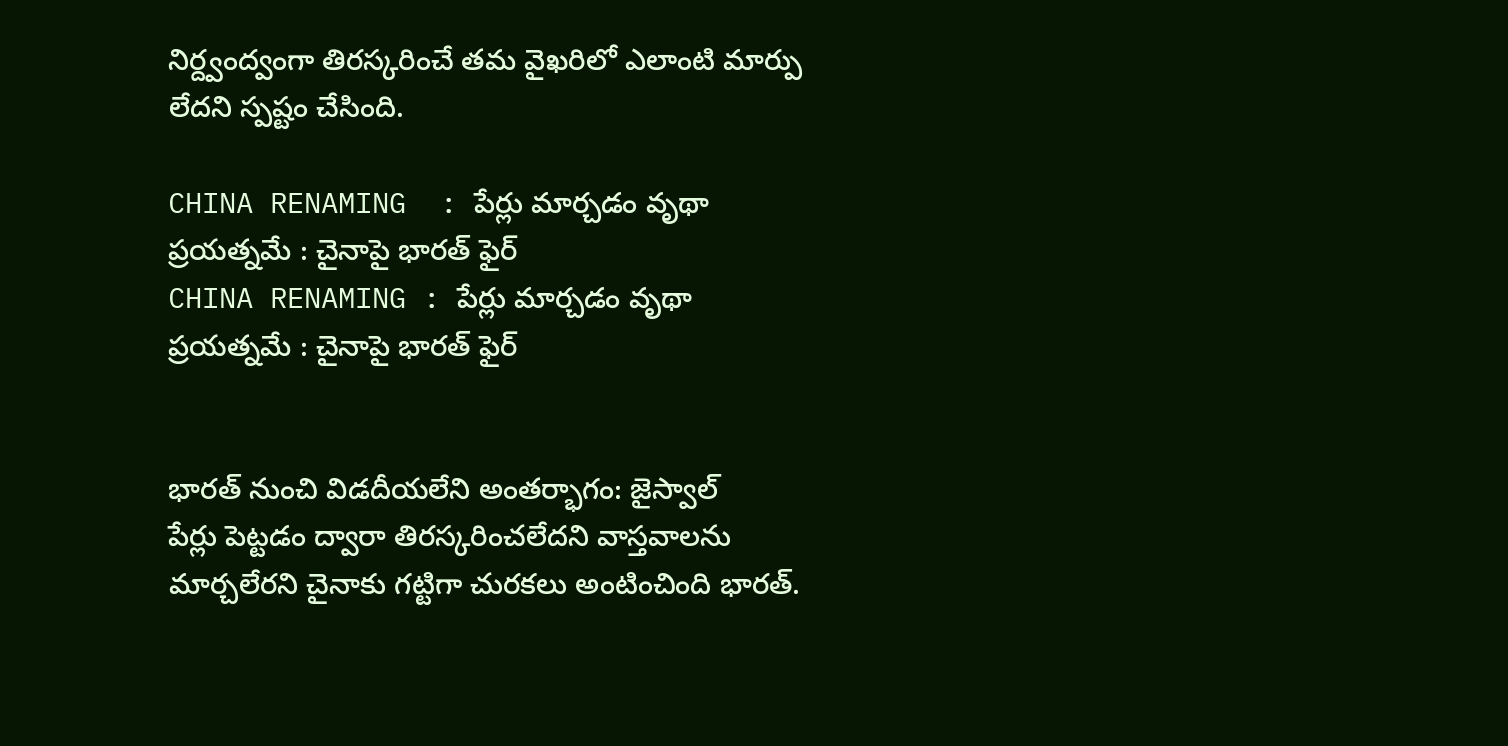నిర్ద్వంద్వంగా తిరస్కరించే తమ వైఖరిలో ఎలాంటి మార్పు లేదని స్పష్టం చేసింది.

CHINA RENAMING  : పేర్లు మార్చడం వృథా ప్రయత్నమే : చైనాపై భారత్ ఫైర్
CHINA RENAMING : పేర్లు మార్చడం వృథా ప్రయత్నమే : చైనాపై భారత్ ఫైర్


భారత్‌ నుంచి విడదీయలేని అంతర్భాగం: జైస్వాల్
పేర్లు పెట్టడం ద్వారా తిరస్కరించలేదని వాస్తవాలను మార్చలేరని చైనాకు గట్టిగా చురకలు అంటించింది భారత్.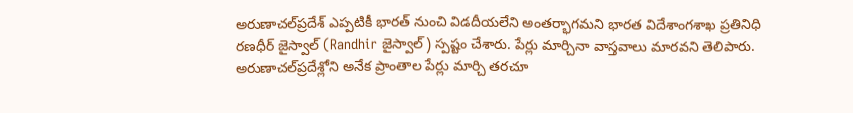అరుణాచల్‌ప్రదేశ్‌ ఎప్పటికీ భారత్‌ నుంచి విడదీయలేని అంతర్భాగమని భారత విదేశాంగశాఖ ప్రతినిధి రణధీర్ జైస్వాల్ (Randhir జైస్వాల్) స్పష్టం చేశారు. పేర్లు మార్చినా వాస్తవాలు మారవని తెలిపారు.
అరుణాచల్‌ప్రదేశ్లోని అనేక ప్రాంతాల పేర్లు మార్చి తరచూ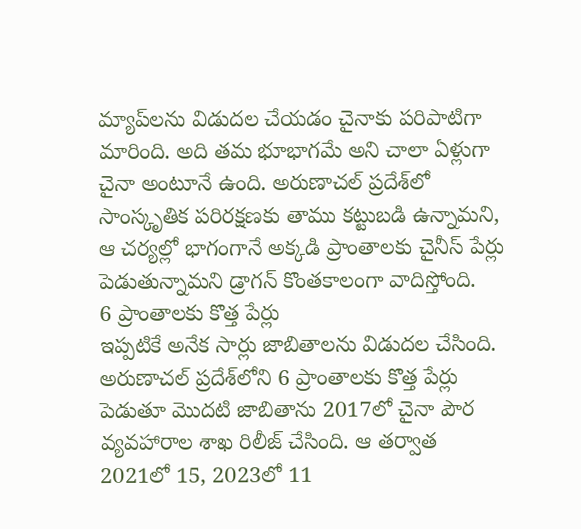మ్యాప్‌లను విడుదల చేయడం చైనాకు పరిపాటిగా మారింది. అది తమ భూభాగమే అని చాలా ఏళ్లుగా చైనా అంటూనే ఉంది. అరుణాచల్ ప్రదేశ్‌లో సాంస్కృతిక పరిరక్షణకు తాము కట్టుబడి ఉన్నామని, ఆ చర్యల్లో భాగంగానే అక్కడి ప్రాంతాలకు చైనీస్ పేర్లు పెడుతున్నామని డ్రాగన్ కొంతకాలంగా వాదిస్తోంది.
6 ప్రాంతాలకు కొత్త పేర్లు
ఇప్పటికే అనేక సార్లు జాబితాలను విడుదల చేసింది. అరుణాచల్ ప్రదేశ్‌లోని 6 ప్రాంతాలకు కొత్త పేర్లు పెడుతూ మొదటి జాబితాను 2017లో చైనా పౌర వ్యవహారాల శాఖ రిలీజ్ చేసింది. ఆ తర్వాత 2021లో 15, 2023లో 11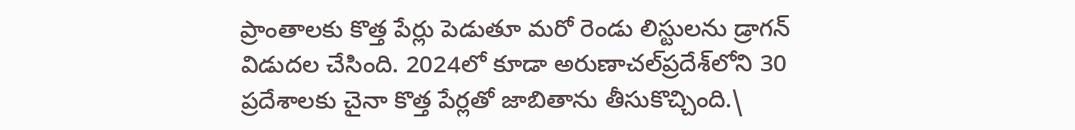ప్రాంతాలకు కొత్త పేర్లు పెడుతూ మరో రెండు లిస్టులను డ్రాగన్ విడుదల చేసింది. 2024లో కూడా అరుణాచల్‌ప్రదేశ్‌లోని 30 ప్రదేశాలకు చైనా కొత్త పేర్లతో జాబితాను తీసుకొచ్చింది.\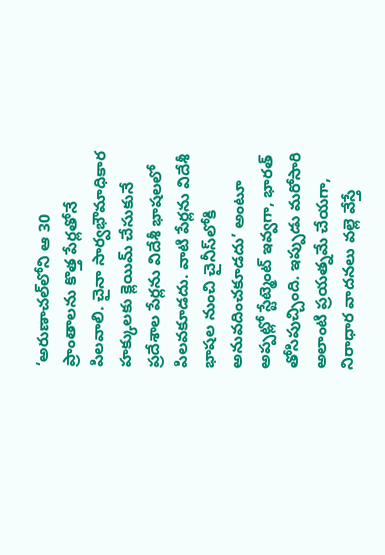‘అరుణాచల్‌లోని ఆ 30 ప్రాంతాలను కొత్త పేర్లతోనే పిలవాలి. చైనా సార్వభౌమాధికార హక్కులకు క్లెయిమ్ చేసుకునే ప్రదేశాల పేర్లను విదేశీ భాషలలో పిలవకూడదు. వాటి పేర్లను విదేశీ భాషల నుంచి చైనీస్‌లోకి అనువదించకూడదు’ అంటూ అప్పట్లో స్టేట్మెంట్ ఇవ్వగా, భారత్ తోసిపుచ్చింది. ఇప్పుడు మరోసారి అలాంటి ప్రయత్నమే చేయగా, నిరాధార వాదనలు వల్లె వేస్తే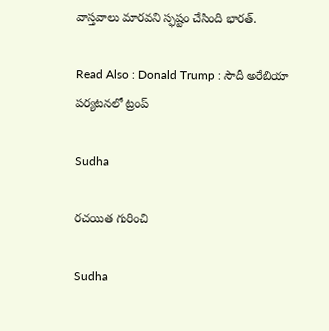వాస్తవాలు మారవని స్ఫష్టం చేసింది భారత్.

Read Also : Donald Trump : సౌదీ అరేబియా పర్యటనలో ట్రంప్

Sudha

రచయిత గురించి

Sudha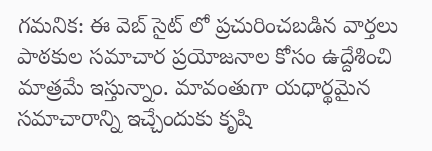గమనిక: ఈ వెబ్ సైట్ లో ప్రచురించబడిన వార్తలు పాఠకుల సమాచార ప్రయోజనాల కోసం ఉద్దేశించి మాత్రమే ఇస్తున్నాం. మావంతుగా యధార్థమైన సమాచారాన్ని ఇచ్చేందుకు కృషి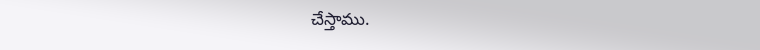చేస్తాము.